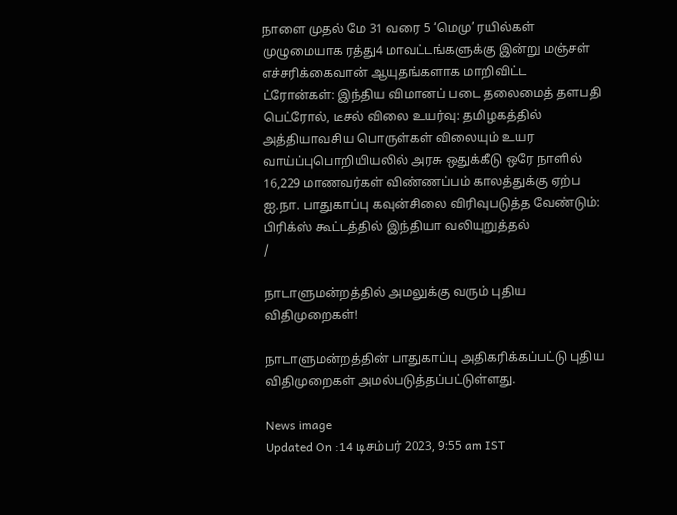நாளை முதல் மே 31 வரை 5 ‘மெமு’ ரயில்கள் முழுமையாக ரத்து4 மாவட்டங்களுக்கு இன்று மஞ்சள் எச்சரிக்கைவான் ஆயுதங்களாக மாறிவிட்ட ட்ரோன்கள்: இந்திய விமானப் படை தலைமைத் தளபதி பெட்ரோல், டீசல் விலை உயர்வு: தமிழகத்தில் அத்தியாவசிய பொருள்கள் விலையும் உயர வாய்ப்புபொறியியலில் அரசு ஒதுக்கீடு ஒரே நாளில் 16,229 மாணவர்கள் விண்ணப்பம் காலத்துக்கு ஏற்ப ஐ.நா. பாதுகாப்பு கவுன்சிலை விரிவுபடுத்த வேண்டும்: பிரிக்ஸ் கூட்டத்தில் இந்தியா வலியுறுத்தல்
/

நாடாளுமன்றத்தில் அமலுக்கு வரும் புதிய விதிமுறைகள்!

நாடாளுமன்றத்தின் பாதுகாப்பு அதிகரிக்கப்பட்டு புதிய விதிமுறைகள் அமல்படுத்தப்பட்டுள்ளது.

News image
Updated On :14 டிசம்பர் 2023, 9:55 am IST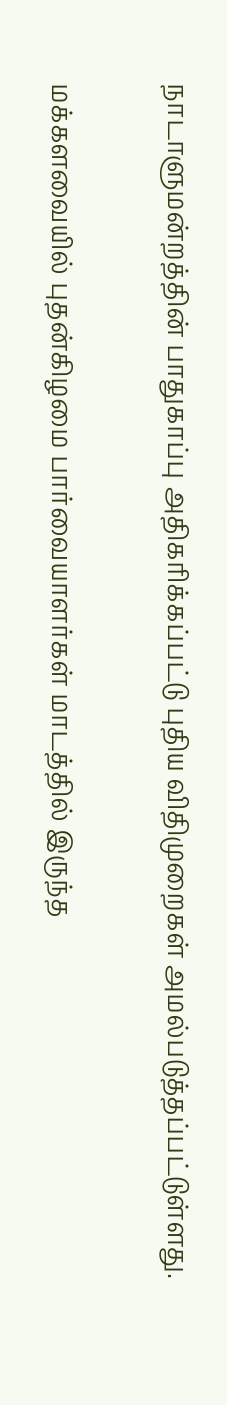நாடாளுமன்றத்தின் பாதுகாப்பு அதிகரிக்கப்பட்டு புதிய விதிமுறைகள் அமல்படுத்தப்பட்டுள்ளது.

மக்களவையில் புதன்கிழமை பார்வையாளர்கள் மாடத்தில் இருந்த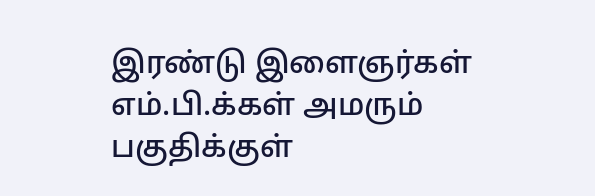இரண்டு இளைஞர்கள் எம்.பி.க்கள் அமரும் பகுதிக்குள்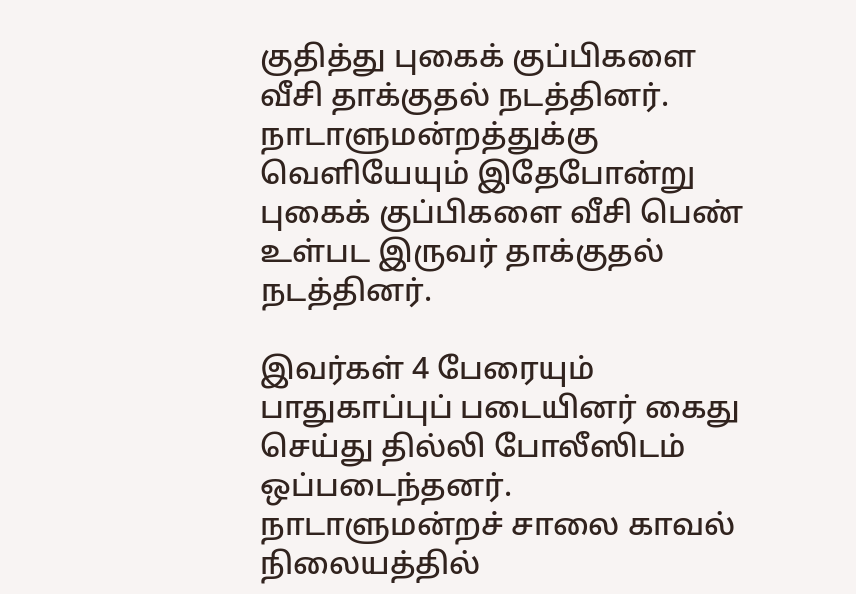குதித்து புகைக் குப்பிகளை வீசி தாக்குதல் நடத்தினர். நாடாளுமன்றத்துக்கு வெளியேயும் இதேபோன்று புகைக் குப்பிகளை வீசி பெண் உள்பட இருவர் தாக்குதல் நடத்தினர்.

இவர்கள் 4 பேரையும் பாதுகாப்புப் படையினர் கைது செய்து தில்லி போலீஸிடம் ஒப்படைந்தனர். நாடாளுமன்றச் சாலை காவல் நிலையத்தில்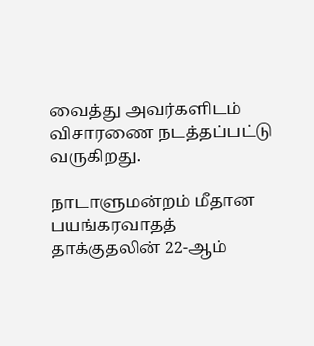வைத்து அவர்களிடம் விசாரணை நடத்தப்பட்டு வருகிறது.

நாடாளுமன்றம் மீதான பயங்கரவாதத் தாக்குதலின் 22-ஆம்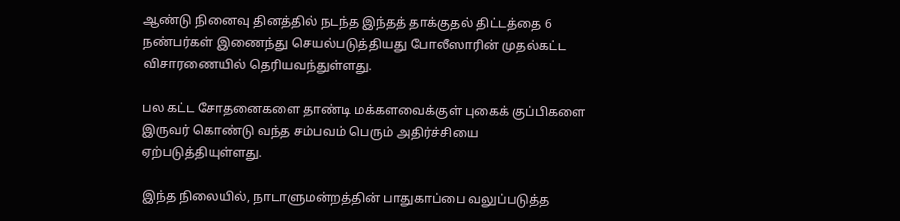ஆண்டு நினைவு தினத்தில் நடந்த இந்தத் தாக்குதல் திட்டத்தை 6 நண்பர்கள் இணைந்து செயல்படுத்தியது போலீஸாரின் முதல்கட்ட விசாரணையில் தெரியவந்துள்ளது.

பல கட்ட சோதனைகளை தாண்டி மக்களவைக்குள் புகைக் குப்பிகளை இருவர் கொண்டு வந்த சம்பவம் பெரும் அதிர்ச்சியை ஏற்படுத்தியுள்ளது.

இந்த நிலையில், நாடாளுமன்றத்தின் பாதுகாப்பை வலுப்படுத்த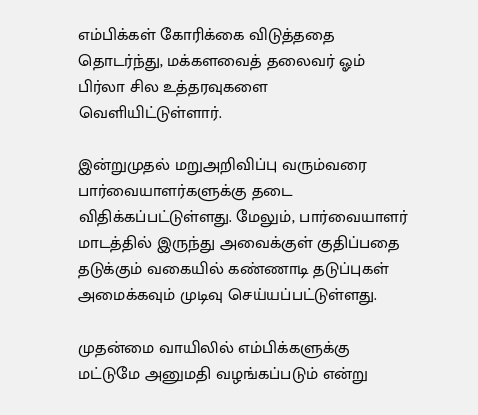எம்பிக்கள் கோரிக்கை விடுத்ததை தொடர்ந்து, மக்களவைத் தலைவர் ஓம் பிர்லா சில உத்தரவுகளை வெளியிட்டுள்ளார்.

இன்றுமுதல் மறுஅறிவிப்பு வரும்வரை பார்வையாளர்களுக்கு தடை விதிக்கப்பட்டுள்ளது. மேலும், பார்வையாளர் மாடத்தில் இருந்து அவைக்குள் குதிப்பதை தடுக்கும் வகையில் கண்ணாடி தடுப்புகள் அமைக்கவும் முடிவு செய்யப்பட்டுள்ளது.

முதன்மை வாயிலில் எம்பிக்களுக்கு மட்டுமே அனுமதி வழங்கப்படும் என்று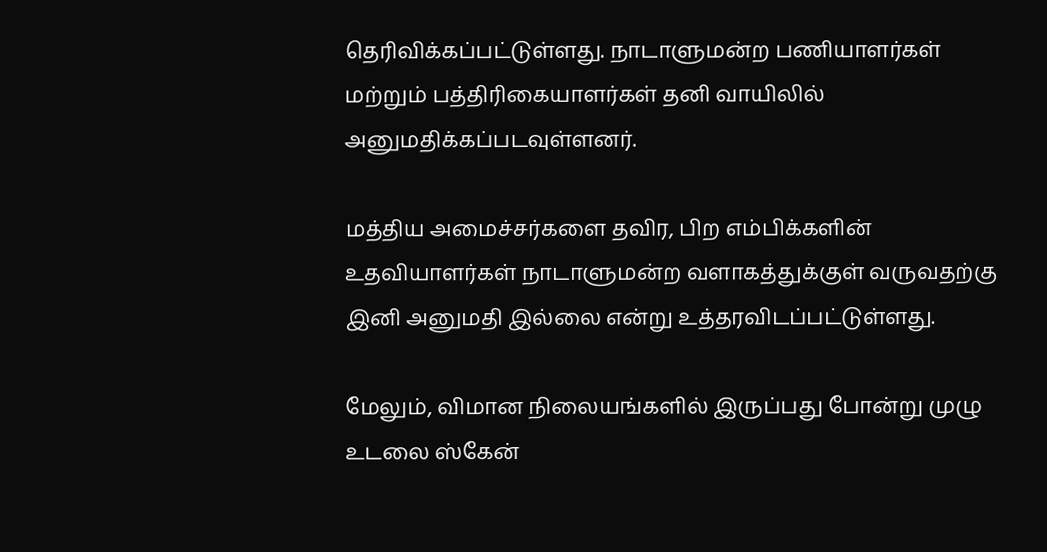தெரிவிக்கப்பட்டுள்ளது. நாடாளுமன்ற பணியாளர்கள் மற்றும் பத்திரிகையாளர்கள் தனி வாயிலில் அனுமதிக்கப்படவுள்ளனர்.

மத்திய அமைச்சர்களை தவிர, பிற எம்பிக்களின் உதவியாளர்கள் நாடாளுமன்ற வளாகத்துக்குள் வருவதற்கு இனி அனுமதி இல்லை என்று உத்தரவிடப்பட்டுள்ளது.

மேலும், விமான நிலையங்களில் இருப்பது போன்று முழு உடலை ஸ்கேன்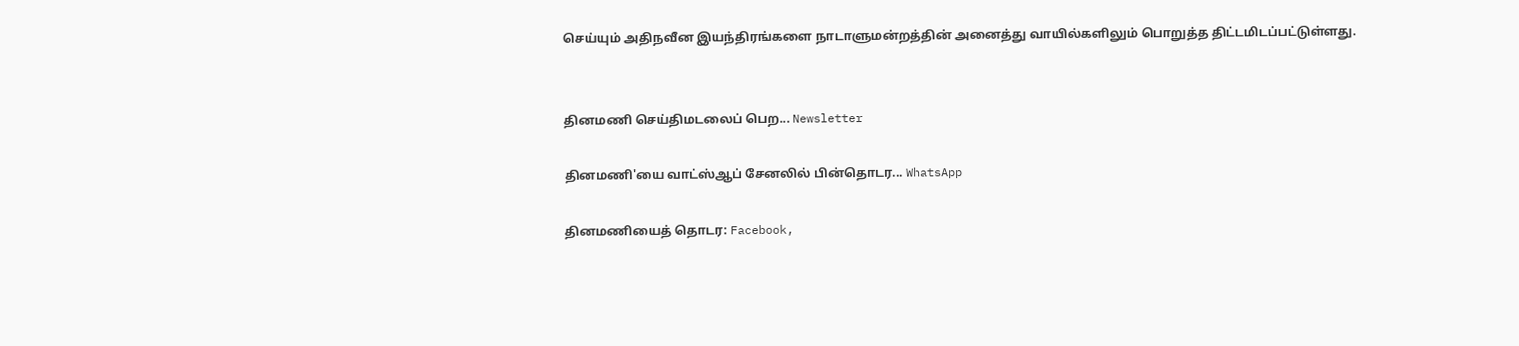செய்யும் அதிநவீன இயந்திரங்களை நாடாளுமன்றத்தின் அனைத்து வாயில்களிலும் பொறுத்த திட்டமிடப்பட்டுள்ளது.


தினமணி செய்திமடலைப் பெற... Newsletter

தினமணி'யை வாட்ஸ்ஆப் சேனலில் பின்தொடர... WhatsApp

தினமணியைத் தொடர: Facebook,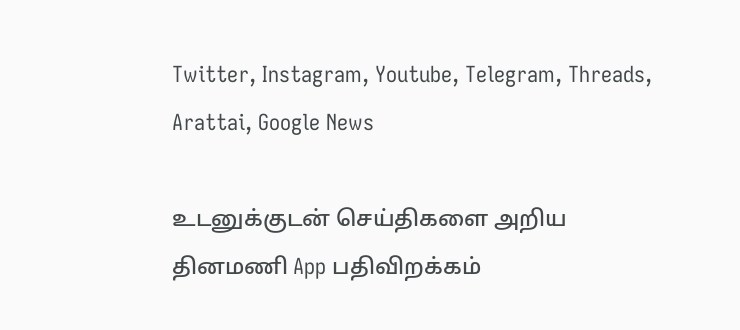Twitter, Instagram, Youtube, Telegram, Threads, Arattai, Google News

உடனுக்குடன் செய்திகளை அறிய தினமணி App பதிவிறக்கம்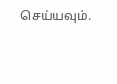செய்யவும்.